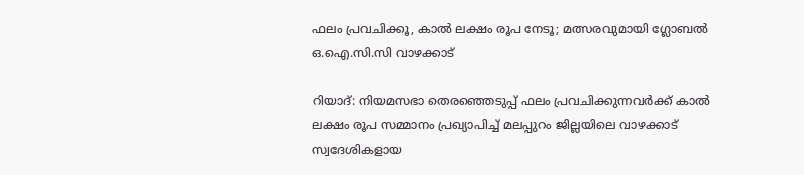ഫലം പ്രവചിക്കൂ, കാൽ ലക്ഷം രൂപ നേടൂ; മത്സരവുമായി ഗ്ലോബൽ ഒ.ഐ.സി.സി വാഴക്കാട്

റിയാദ്: നിയമസഭാ തെരഞ്ഞെടുപ്പ് ഫലം പ്രവചിക്കുന്നവർക്ക് കാൽ ലക്ഷം രൂപ സമ്മാനം പ്രഖ്യാപിച്ച് മലപ്പുറം ജില്ലയിലെ വാഴക്കാട് സ്വദേശികളായ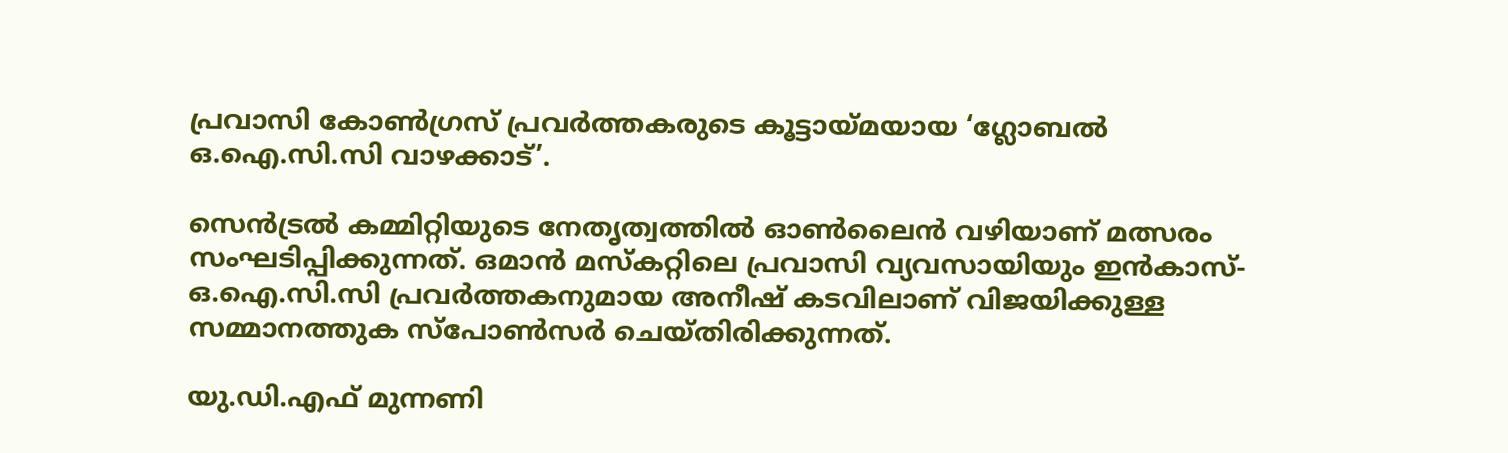പ്രവാസി കോൺഗ്രസ് പ്രവർത്തകരുടെ കൂട്ടായ്മയായ ‘ഗ്ലോബൽ ഒ.ഐ.സി.സി വാഴക്കാട്’.

സെൻട്രൽ കമ്മിറ്റിയുടെ നേതൃത്വത്തിൽ ഓൺലൈൻ വഴിയാണ് മത്സരം സംഘടിപ്പിക്കുന്നത്. ഒമാൻ മസ്കറ്റിലെ പ്രവാസി വ്യവസായിയും ഇൻകാസ്-ഒ.ഐ.സി.സി പ്രവർത്തകനുമായ അനീഷ് കടവിലാണ് വിജയിക്കുള്ള സമ്മാനത്തുക സ്പോൺസർ ചെയ്തിരിക്കുന്നത്.

യു.ഡി.എഫ് മുന്നണി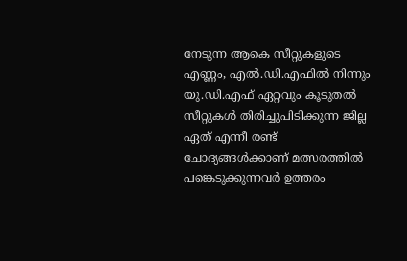നേടുന്ന ആകെ സീറ്റുകളുടെ എണ്ണം, എൽ.ഡി.എഫിൽ നിന്നും യു.ഡി.എഫ് ഏറ്റവും കൂടുതൽ സീറ്റുകൾ തിരിച്ചുപിടിക്കുന്ന ജില്ല ഏത് എന്നീ രണ്ട് ചോദ്യങ്ങൾക്കാണ് മത്സരത്തിൽ പങ്കെടുക്കുന്നവർ ഉത്തരം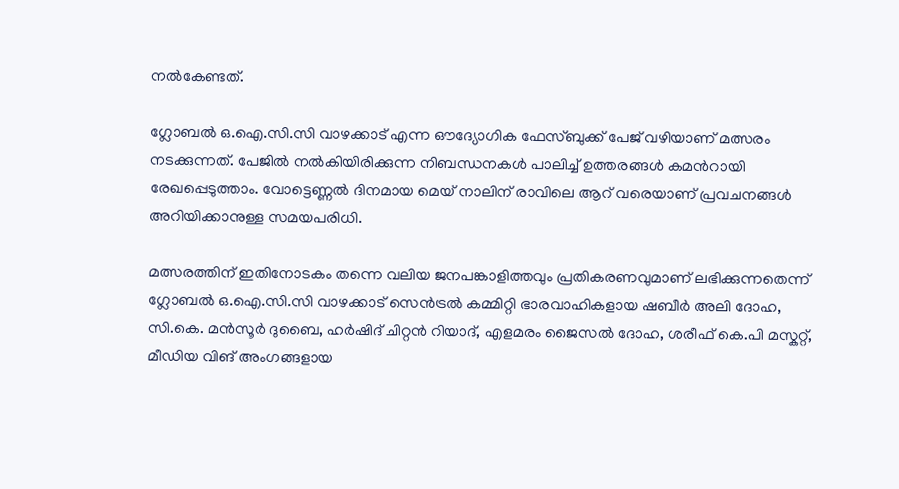നൽകേണ്ടത്.

ഗ്ലോബൽ ഒ.ഐ.സി.സി വാഴക്കാട് എന്ന ഔദ്യോഗിക ഫേസ്ബുക്ക് പേജ് വഴിയാണ് മത്സരം നടക്കുന്നത്. പേജിൽ നൽകിയിരിക്കുന്ന നിബന്ധനകൾ പാലിച്ച് ഉത്തരങ്ങൾ കമൻറായി രേഖപ്പെടുത്താം. വോട്ടെണ്ണൽ ദിനമായ മെയ് നാലിന് രാവിലെ ആറ് വരെയാണ് പ്രവചനങ്ങൾ അറിയിക്കാനുള്ള സമയപരിധി.

മത്സരത്തിന് ഇതിനോടകം തന്നെ വലിയ ജനപങ്കാളിത്തവും പ്രതികരണവുമാണ് ലഭിക്കുന്നതെന്ന് ഗ്ലോബൽ ഒ.ഐ.സി.സി വാഴക്കാട് സെൻട്രൽ കമ്മിറ്റി ഭാരവാഹികളായ ഷബീർ അലി ദോഹ, സി.കെ. മൻസൂർ ദുബൈ, ഹർഷിദ് ചിറ്റൻ റിയാദ്, എളമരം ജൈസൽ ദോഹ, ശരീഫ് കെ.പി മസ്കറ്റ്, മീഡിയ വിങ് അംഗങ്ങളായ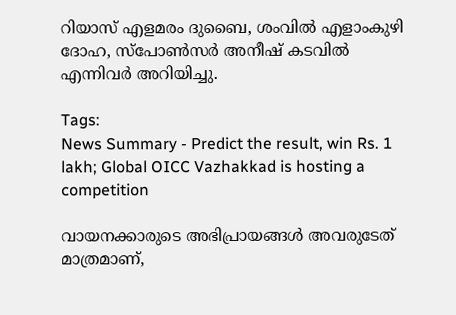റിയാസ് എളമരം ദുബൈ, ശംവിൽ എളാംകുഴി ദോഹ, സ്പോൺസർ അനീഷ് കടവിൽ എന്നിവർ അറിയിച്ചു.

Tags:
News Summary - Predict the result, win Rs. 1 lakh; Global OICC Vazhakkad is hosting a competition

വായനക്കാരുടെ അഭിപ്രായങ്ങള്‍ അവരുടേത് മാത്രമാണ്,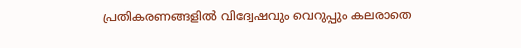പ്രതികരണങ്ങളിൽ വിദ്വേഷവും വെറുപ്പും കലരാതെ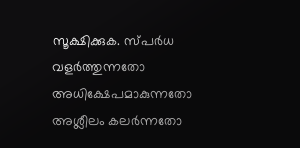സൂക്ഷിക്കുക. സ്പർധ വളർത്തുന്നതോ അധിക്ഷേപമാകുന്നതോ അശ്ലീലം കലർന്നതോ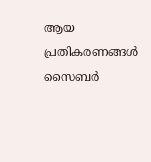ആയ പ്രതികരണങ്ങൾ സൈബർ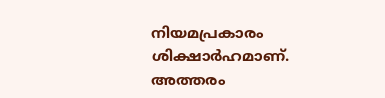നിയമപ്രകാരം ശിക്ഷാർഹമാണ്. അത്തരം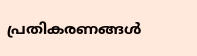പ്രതികരണങ്ങൾ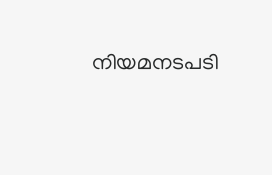നിയമനടപടി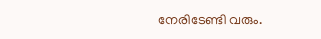നേരിടേണ്ടി വരും.